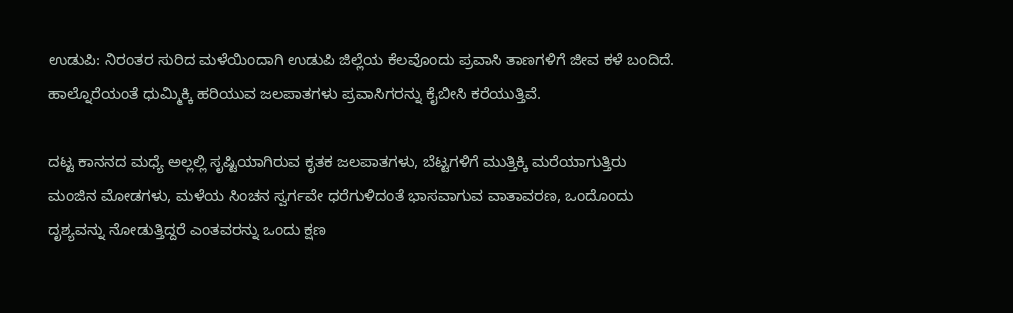ಉಡುಪಿ: ನಿರಂತರ ಸುರಿದ ಮಳೆಯಿಂದಾಗಿ ಉಡುಪಿ ಜಿಲ್ಲೆಯ ಕೆಲವೊಂದು ಪ್ರವಾಸಿ ತಾಣಗಳಿಗೆ ಜೀವ ಕಳೆ ಬಂದಿದೆ. ಹಾಲ್ನೊರೆಯಂತೆ ಧುಮ್ಮಿಕ್ಕಿ ಹರಿಯುವ ಜಲಪಾತಗಳು ಪ್ರವಾಸಿಗರನ್ನು ಕೈಬೀಸಿ ಕರೆಯುತ್ತಿವೆ.

ದಟ್ಟ ಕಾನನದ ಮಧ್ಯೆ ಅಲ್ಲಲ್ಲಿ ಸೃಷ್ಟಿಯಾಗಿರುವ ಕೃತಕ ಜಲಪಾತಗಳು, ಬೆಟ್ಟಗಳಿಗೆ ಮುತ್ತಿಕ್ಕಿ ಮರೆಯಾಗುತ್ತಿರು ಮಂಜಿನ ಮೋಡಗಳು, ಮಳೆಯ ಸಿಂಚನ ಸ್ವರ್ಗವೇ ಧರೆಗುಳಿದಂತೆ ಭಾಸವಾಗುವ ವಾತಾವರಣ, ಒಂದೊಂದು ದೃಶ್ಯವನ್ನು ನೋಡುತ್ತಿದ್ದರೆ ಎಂತವರನ್ನು ಒಂದು ಕ್ಷಣ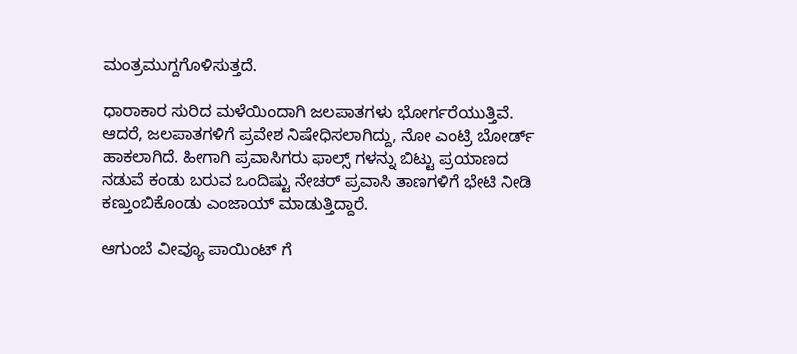ಮಂತ್ರಮುಗ್ದಗೊಳಿಸುತ್ತದೆ.

ಧಾರಾಕಾರ ಸುರಿದ ಮಳೆಯಿಂದಾಗಿ ಜಲಪಾತಗಳು ಭೋರ್ಗರೆಯುತ್ತಿವೆ. ಆದರೆ, ಜಲಪಾತಗಳಿಗೆ ಪ್ರವೇಶ ನಿಷೇಧಿಸಲಾಗಿದ್ದು, ನೋ ಎಂಟ್ರಿ ಬೋರ್ಡ್ ಹಾಕಲಾಗಿದೆ. ಹೀಗಾಗಿ ಪ್ರವಾಸಿಗರು ಫಾಲ್ಸ್ ಗಳನ್ನು ಬಿಟ್ಟು ಪ್ರಯಾಣದ ನಡುವೆ ಕಂಡು ಬರುವ ಒಂದಿಷ್ಟು ನೇಚರ್ ಪ್ರವಾಸಿ ತಾಣಗಳಿಗೆ ಭೇಟಿ ನೀಡಿ ಕಣ್ತುಂಬಿಕೊಂಡು ಎಂಜಾಯ್ ಮಾಡುತ್ತಿದ್ದಾರೆ.

ಆಗುಂಬೆ ವೀವ್ಯೂ ಪಾಯಿಂಟ್ ಗೆ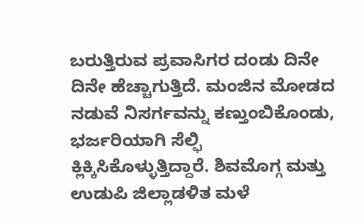ಬರುತ್ತಿರುವ ಪ್ರವಾಸಿಗರ ದಂಡು ದಿನೇ ದಿನೇ ಹೆಚ್ಚಾಗುತ್ತಿದೆ. ಮಂಜಿನ ಮೋಡದ ನಡುವೆ ನಿಸರ್ಗವನ್ನು ಕಣ್ತುಂಬಿಕೊಂಡು, ಭರ್ಜರಿಯಾಗಿ ಸೆಲ್ಫಿ ಕ್ಲಿಕ್ಕಿಸಿಕೊಳ್ಳುತ್ತಿದ್ದಾರೆ. ಶಿವಮೊಗ್ಗ ಮತ್ತು ಉಡುಪಿ ಜಿಲ್ಲಾಡಳಿತ ಮಳೆ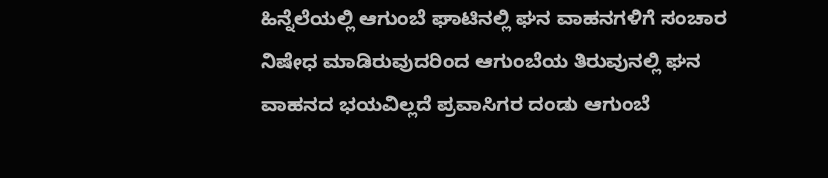ಹಿನ್ನೆಲೆಯಲ್ಲಿ ಆಗುಂಬೆ ಘಾಟಿನಲ್ಲಿ ಘನ ವಾಹನಗಳಿಗೆ ಸಂಚಾರ ನಿಷೇಧ ಮಾಡಿರುವುದರಿಂದ ಆಗುಂಬೆಯ ತಿರುವುನಲ್ಲಿ ಘನ ವಾಹನದ ಭಯವಿಲ್ಲದೆ ಪ್ರವಾಸಿಗರ ದಂಡು ಆಗುಂಬೆ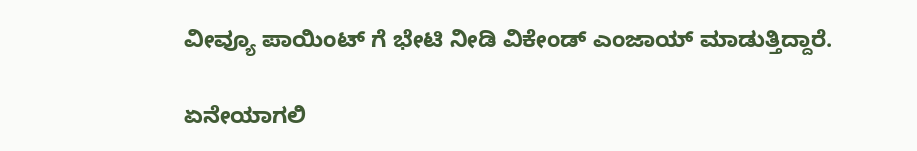ವೀವ್ಯೂ ಪಾಯಿಂಟ್ ಗೆ ಭೇಟಿ ನೀಡಿ ವಿಕೇಂಡ್ ಎಂಜಾಯ್ ಮಾಡುತ್ತಿದ್ದಾರೆ.

ಏನೇಯಾಗಲಿ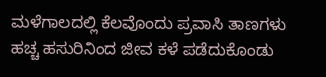ಮಳೆಗಾಲದಲ್ಲಿ ಕೆಲವೊಂದು ಪ್ರವಾಸಿ ತಾಣಗಳು ಹಚ್ಚ ಹಸುರಿನಿಂದ ಜೀವ ಕಳೆ ಪಡೆದುಕೊಂಡು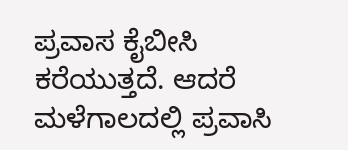ಪ್ರವಾಸ ಕೈಬೀಸಿ ಕರೆಯುತ್ತದೆ. ಆದರೆ ಮಳೆಗಾಲದಲ್ಲಿ ಪ್ರವಾಸಿ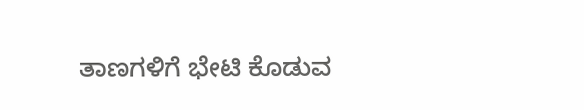ತಾಣಗಳಿಗೆ ಭೇಟಿ ಕೊಡುವ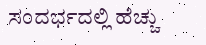ಸಂದರ್ಭದಲ್ಲಿ ಹೆಚ್ಚು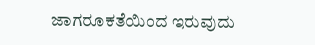ಜಾಗರೂಕತೆಯಿಂದ ಇರುವುದು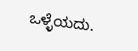ಒಳ್ಳೆಯದು.